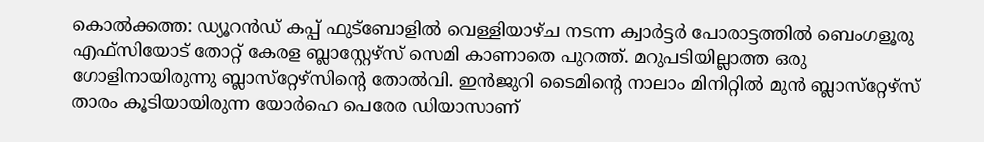കൊല്‍ക്കത്ത: ഡ്യൂറന്‍ഡ് കപ്പ് ഫുട്‌ബോളില്‍ വെള്ളിയാഴ്ച നടന്ന ക്വാര്‍ട്ടര്‍ പോരാട്ടത്തില്‍ ബെംഗളൂരു എഫ്‌സിയോട് തോറ്റ് കേരള ബ്ലാസ്റ്റേഴ്സ് സെമി കാണാതെ പുറത്ത്. മറുപടിയില്ലാത്ത ഒരു ഗോളിനായിരുന്നു ബ്ലാസ്‌റ്റേഴ്‌സിന്റെ തോല്‍വി. ഇന്‍ജുറി ടൈമിന്റെ നാലാം മിനിറ്റില്‍ മുന്‍ ബ്ലാസ്‌റ്റേഴ്‌സ് താരം കൂടിയായിരുന്ന യോര്‍ഹെ പെരേര ഡിയാസാണ്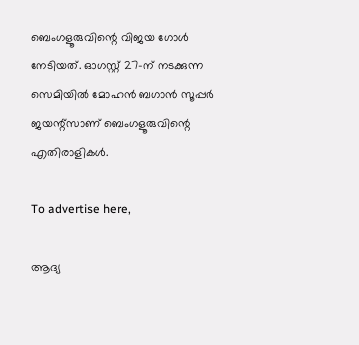ബെംഗളൂരുവിന്റെ വിജയ ഗോള്‍ നേടിയത്. ഓഗസ്റ്റ് 27-ന് നടക്കുന്ന സെമിയില്‍ മോഹന്‍ ബഗാന്‍ സൂപ്പര്‍ ജയന്റ്‌സാണ് ബെംഗളൂരുവിന്റെ എതിരാളികള്‍.

To advertise here,

ആദ്യ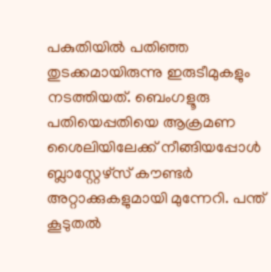പകുതിയില്‍ പതിഞ്ഞ തുടക്കമായിരുന്നു ഇരുടീമുകളും നടത്തിയത്. ബെംഗളൂരു പതിയെപ്പതിയെ ആക്രമണ ശൈലിയിലേക്ക് നീങ്ങിയപ്പോള്‍ ബ്ലാസ്റ്റേഴ്സ് കൗണ്ടര്‍ അറ്റാക്കുകളുമായി മുന്നേറി. പന്ത് കൂടുതല്‍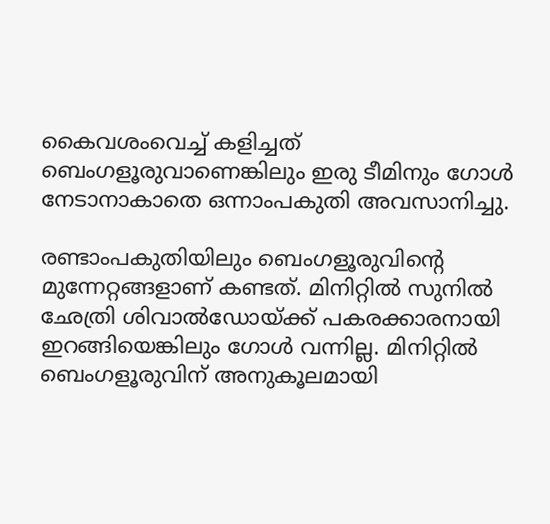കൈവശംവെച്ച് കളിച്ചത് ബെംഗളൂരുവാണെങ്കിലും ഇരു ടീമിനും ഗോള്‍ നേടാനാകാതെ ഒന്നാംപകുതി അവസാനിച്ചു.

രണ്ടാംപകുതിയിലും ബെംഗളൂരുവിന്റെ മുന്നേറ്റങ്ങളാണ് കണ്ടത്. മിനിറ്റില്‍ സുനില്‍ ഛേത്രി ശിവാല്‍ഡോയ്ക്ക് പകരക്കാരനായി ഇറങ്ങിയെങ്കിലും ഗോള്‍ വന്നില്ല. മിനിറ്റില്‍ ബെംഗളൂരുവിന് അനുകൂലമായി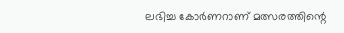ലഭിച്ച കോര്‍ണറാണ് മത്സരത്തിന്റെ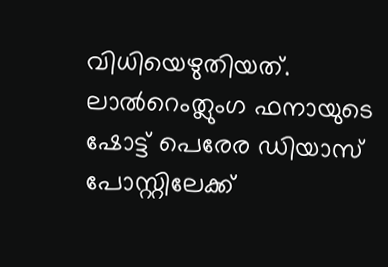വിധിയെഴുതിയത്. ലാല്‍റെംത്ലുംഗ ഫനായുടെ ഷോട്ട് പെരേര ഡിയാസ് പോസ്റ്റിലേക്ക്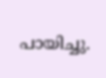പായിച്ചു.